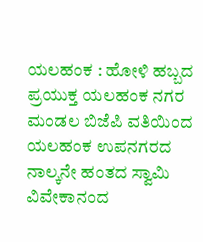ಯಲಹಂಕ : ಹೋಳಿ ಹಬ್ಬದ ಪ್ರಯುಕ್ತ ಯಲಹಂಕ ನಗರ ಮಂಡಲ ಬಿಜೆಪಿ ವತಿಯಿಂದ ಯಲಹಂಕ ಉಪನಗರದ ನಾಲ್ಕನೇ ಹಂತದ ಸ್ವಾಮಿ ವಿವೇಕಾನಂದ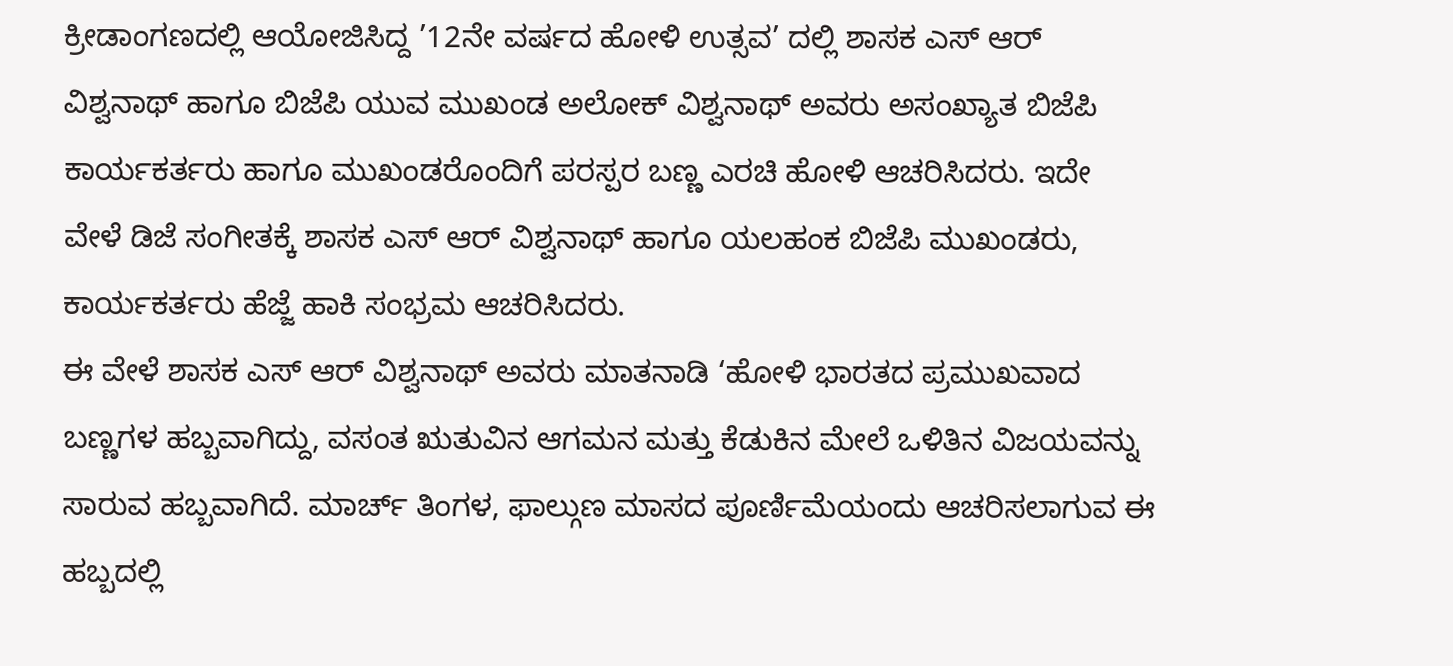ಕ್ರೀಡಾಂಗಣದಲ್ಲಿ ಆಯೋಜಿಸಿದ್ದ ’12ನೇ ವರ್ಷದ ಹೋಳಿ ಉತ್ಸವ’ ದಲ್ಲಿ ಶಾಸಕ ಎಸ್ ಆರ್ ವಿಶ್ವನಾಥ್ ಹಾಗೂ ಬಿಜೆಪಿ ಯುವ ಮುಖಂಡ ಅಲೋಕ್ ವಿಶ್ವನಾಥ್ ಅವರು ಅಸಂಖ್ಯಾತ ಬಿಜೆಪಿ ಕಾರ್ಯಕರ್ತರು ಹಾಗೂ ಮುಖಂಡರೊಂದಿಗೆ ಪರಸ್ಪರ ಬಣ್ಣ ಎರಚಿ ಹೋಳಿ ಆಚರಿಸಿದರು. ಇದೇ ವೇಳೆ ಡಿಜೆ ಸಂಗೀತಕ್ಕೆ ಶಾಸಕ ಎಸ್ ಆರ್ ವಿಶ್ವನಾಥ್ ಹಾಗೂ ಯಲಹಂಕ ಬಿಜೆಪಿ ಮುಖಂಡರು, ಕಾರ್ಯಕರ್ತರು ಹೆಜ್ಜೆ ಹಾಕಿ ಸಂಭ್ರಮ ಆಚರಿಸಿದರು.
ಈ ವೇಳೆ ಶಾಸಕ ಎಸ್ ಆರ್ ವಿಶ್ವನಾಥ್ ಅವರು ಮಾತನಾಡಿ ‘ಹೋಳಿ ಭಾರತದ ಪ್ರಮುಖವಾದ ಬಣ್ಣಗಳ ಹಬ್ಬವಾಗಿದ್ದು, ವಸಂತ ಋತುವಿನ ಆಗಮನ ಮತ್ತು ಕೆಡುಕಿನ ಮೇಲೆ ಒಳಿತಿನ ವಿಜಯವನ್ನು ಸಾರುವ ಹಬ್ಬವಾಗಿದೆ. ಮಾರ್ಚ್ ತಿಂಗಳ, ಫಾಲ್ಗುಣ ಮಾಸದ ಪೂರ್ಣಿಮೆಯಂದು ಆಚರಿಸಲಾಗುವ ಈ ಹಬ್ಬದಲ್ಲಿ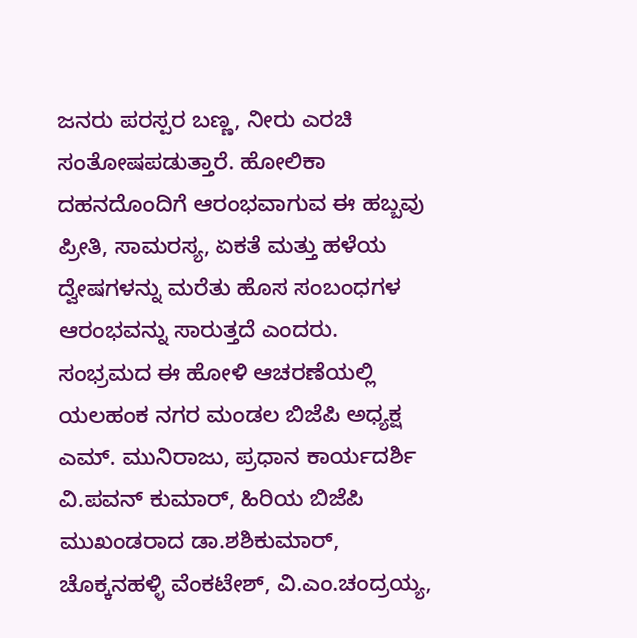ಜನರು ಪರಸ್ಪರ ಬಣ್ಣ, ನೀರು ಎರಚಿ ಸಂತೋಷಪಡುತ್ತಾರೆ. ಹೋಲಿಕಾ ದಹನದೊಂದಿಗೆ ಆರಂಭವಾಗುವ ಈ ಹಬ್ಬವು ಪ್ರೀತಿ, ಸಾಮರಸ್ಯ, ಏಕತೆ ಮತ್ತು ಹಳೆಯ ದ್ವೇಷಗಳನ್ನು ಮರೆತು ಹೊಸ ಸಂಬಂಧಗಳ ಆರಂಭವನ್ನು ಸಾರುತ್ತದೆ ಎಂದರು.
ಸಂಭ್ರಮದ ಈ ಹೋಳಿ ಆಚರಣೆಯಲ್ಲಿ ಯಲಹಂಕ ನಗರ ಮಂಡಲ ಬಿಜೆಪಿ ಅಧ್ಯಕ್ಷ ಎಮ್. ಮುನಿರಾಜು, ಪ್ರಧಾನ ಕಾರ್ಯದರ್ಶಿ ವಿ.ಪವನ್ ಕುಮಾರ್, ಹಿರಿಯ ಬಿಜೆಪಿ ಮುಖಂಡರಾದ ಡಾ.ಶಶಿಕುಮಾರ್, ಚೊಕ್ಕನಹಳ್ಳಿ ವೆಂಕಟೇಶ್, ವಿ.ಎಂ.ಚಂದ್ರಯ್ಯ,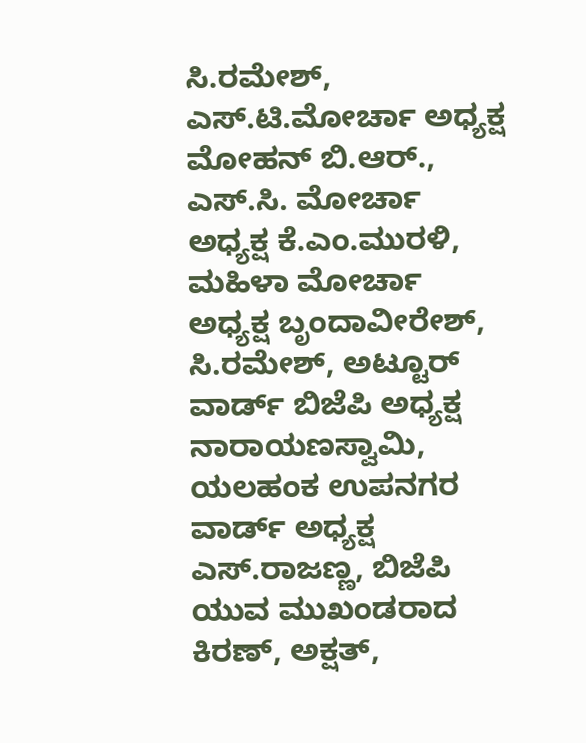ಸಿ.ರಮೇಶ್, ಎಸ್.ಟಿ.ಮೋರ್ಚಾ ಅಧ್ಯಕ್ಷ ಮೋಹನ್ ಬಿ.ಆರ್., ಎಸ್.ಸಿ. ಮೋರ್ಚಾ ಅಧ್ಯಕ್ಷ ಕೆ.ಎಂ.ಮುರಳಿ, ಮಹಿಳಾ ಮೋರ್ಚಾ ಅಧ್ಯಕ್ಷ ಬೃಂದಾವೀರೇಶ್, ಸಿ.ರಮೇಶ್, ಅಟ್ಟೂರ್ ವಾರ್ಡ್ ಬಿಜೆಪಿ ಅಧ್ಯಕ್ಷ ನಾರಾಯಣಸ್ವಾಮಿ, ಯಲಹಂಕ ಉಪನಗರ ವಾರ್ಡ್ ಅಧ್ಯಕ್ಷ ಎಸ್.ರಾಜಣ್ಣ, ಬಿಜೆಪಿ ಯುವ ಮುಖಂಡರಾದ ಕಿರಣ್, ಅಕ್ಷತ್,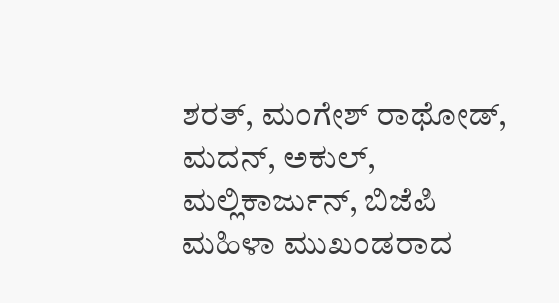ಶರತ್, ಮಂಗೇಶ್ ರಾಥೋಡ್, ಮದನ್, ಅಕುಲ್, ಮಲ್ಲಿಕಾರ್ಜುನ್, ಬಿಜೆಪಿ ಮಹಿಳಾ ಮುಖಂಡರಾದ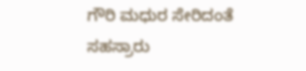ಗೌರಿ ಮಧುರ ಸೇರಿದಂತೆ ಸಹಸ್ರಾರು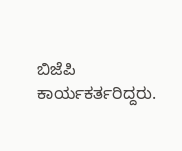ಬಿಜೆಪಿ ಕಾರ್ಯಕರ್ತರಿದ್ದರು.